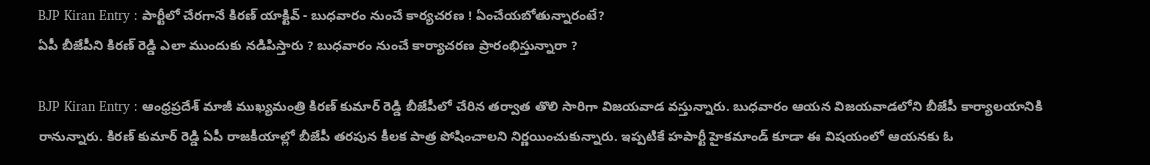BJP Kiran Entry : పార్టీలో చేరగానే కిరణ్ యాక్టివ్ - బుధవారం నుంచే కార్యచరణ ! ఏంచేయబోతున్నారంటే?
ఏపీ బీజేపీని కిరణ్ రెడ్డి ఎలా ముందుకు నడిపిస్తారు ? బుధవారం నుంచే కార్యాచరణ ప్రారంభిస్తున్నారా ?

BJP Kiran Entry : ఆంధ్రప్రదేశ్ మాజీ ముఖ్యమంత్రి కిరణ్ కుమార్ రెడ్డి బీజేపీలో చేరిన తర్వాత తొలి సారిగా విజయవాడ వస్తున్నారు. బుధవారం ఆయన విజయవాడలోని బీజేపీ కార్యాలయానికి రానున్నారు. కిరణ్ కుమార్ రెడ్డి ఏపీ రాజకీయాల్లో బీజేపీ తరపున కీలక పాత్ర పోషించాలని నిర్ణయించుకున్నారు. ఇప్పటికే హపార్టీ హైకమాండ్ కూడా ఈ విషయంలో ఆయనకు ఓ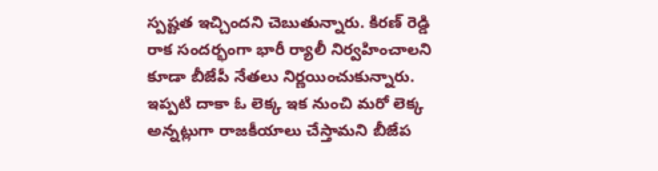స్పష్టత ఇచ్చిందని చెబుతున్నారు. కిరణ్ రెడ్డి రాక సందర్భంగా భారీ ర్యాలీ నిర్వహించాలని కూడా బీజేపీ నేతలు నిర్ణయించుకున్నారు. ఇప్పటి దాకా ఓ లెక్క ఇక నుంచి మరో లెక్క అన్నట్లుగా రాజకీయాలు చేస్తామని బీజేప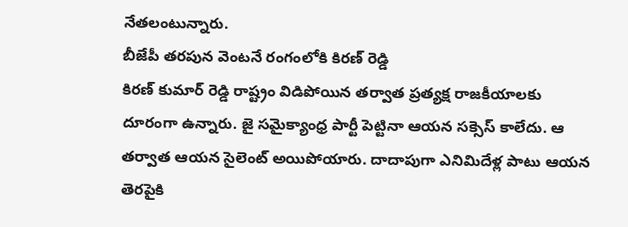నేతలంటున్నారు.
బీజేపీ తరపున వెంటనే రంగంలోకి కిరణ్ రెడ్డి
కిరణ్ కుమార్ రెడ్డి రాష్ట్రం విడిపోయిన తర్వాత ప్రత్యక్ష రాజకీయాలకు దూరంగా ఉన్నారు. జై సమైక్యాంధ్ర పార్టీ పెట్టినా ఆయన సక్సెస్ కాలేదు. ఆ తర్వాత ఆయన సైలెంట్ అయిపోయారు. దాదాపుగా ఎనిమిదేళ్ల పాటు ఆయన తెరపైకి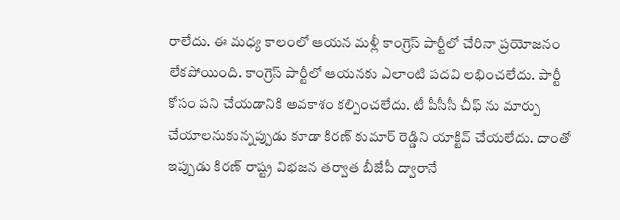రాలేదు. ఈ మధ్య కాలంలో ఆయన మళ్లీ కాంగ్రెస్ పార్టీలో చేరినా ప్రయోజనం లేకపోయింది. కాంగ్రెస్ పార్టీలో ఆయనకు ఎలాంటి పదవి లభించలేదు. పార్టీ కోసం పని చేయడానికి అవకాశం కల్పించలేదు. టీ పీసీసీ చీఫ్ ను మార్పు చేయాలనుకున్నప్పుడు కూడా కిరణ్ కుమార్ రెడ్డిని యాక్టివ్ చేయలేదు. దాంతో ఇప్పుడు కిరణ్ రాష్ట్ర విభజన తర్వాత బీజేపీ ద్వారానే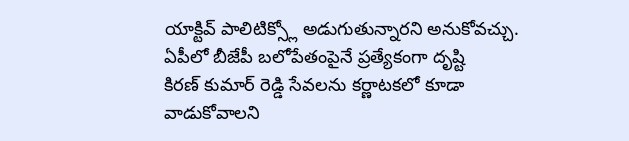యాక్టివ్ పాలిటిక్స్లో అడుగుతున్నారని అనుకోవచ్చు.
ఏపీలో బీజేపీ బలోపేతంపైనే ప్రత్యేకంగా దృష్టి
కిరణ్ కుమార్ రెడ్డి సేవలను కర్ణాటకలో కూడా వాడుకోవాలని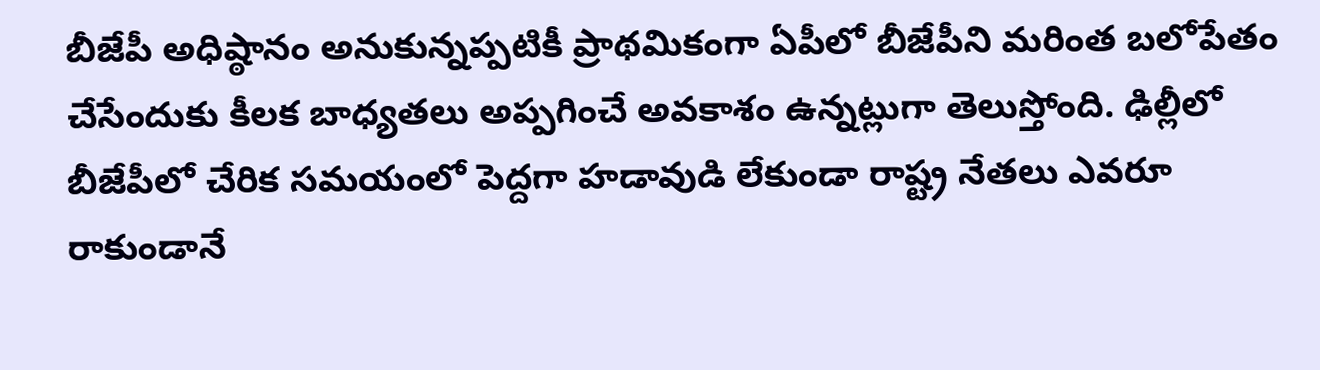బీజేపీ అధిష్ఠానం అనుకున్నప్పటికీ ప్రాథమికంగా ఏపీలో బీజేపీని మరింత బలోపేతం చేసేందుకు కీలక బాధ్యతలు అప్పగించే అవకాశం ఉన్నట్లుగా తెలుస్తోంది. ఢిల్లీలో బీజేపీలో చేరిక సమయంలో పెద్దగా హడావుడి లేకుండా రాష్ట్ర నేతలు ఎవరూ రాకుండానే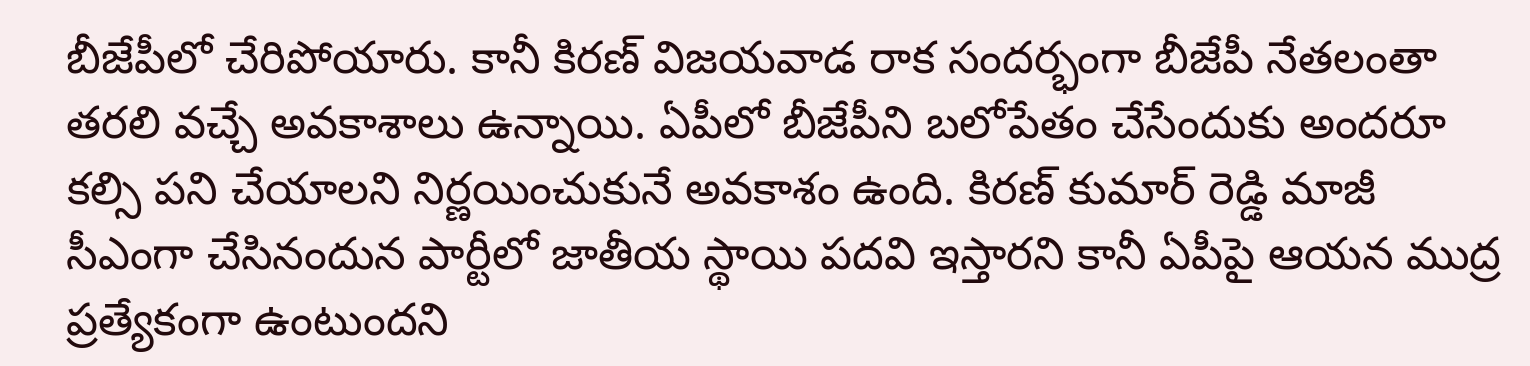బీజేపీలో చేరిపోయారు. కానీ కిరణ్ విజయవాడ రాక సందర్భంగా బీజేపీ నేతలంతా తరలి వచ్చే అవకాశాలు ఉన్నాయి. ఏపీలో బీజేపీని బలోపేతం చేసేందుకు అందరూ కల్సి పని చేయాలని నిర్ణయించుకునే అవకాశం ఉంది. కిరణ్ కుమార్ రెడ్డి మాజీ సీఎంగా చేసినందున పార్టీలో జాతీయ స్థాయి పదవి ఇస్తారని కానీ ఏపీపై ఆయన ముద్ర ప్రత్యేకంగా ఉంటుందని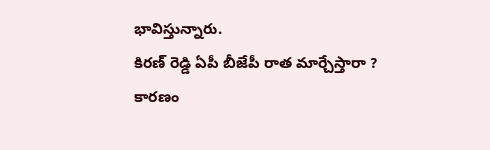భావిస్తున్నారు.
కిరణ్ రెడ్డి ఏపీ బీజేపీ రాత మార్చేస్తారా ?
కారణం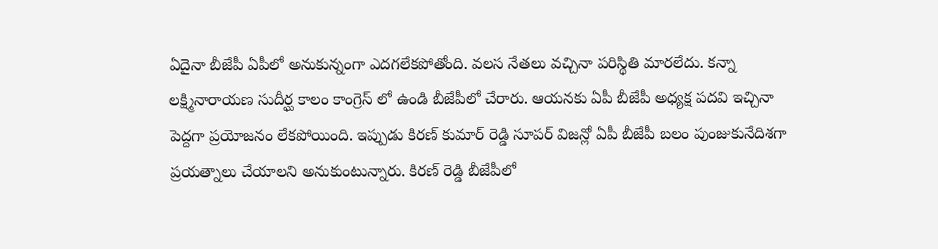ఏదైనా బీజేపీ ఏపీలో అనుకున్నంగా ఎదగలేకపోతోంది. వలస నేతలు వచ్చినా పరిస్థితి మారలేదు. కన్నా లక్ష్మినారాయణ సుదీర్ఘ కాలం కాంగ్రెస్ లో ఉండి బీజేపీలో చేరారు. ఆయనకు ఏపీ బీజేపీ అధ్యక్ష పదవి ఇచ్చినా పెద్దగా ప్రయోజనం లేకపోయింది. ఇప్పుడు కిరణ్ కుమార్ రెడ్డి సూపర్ విజన్లో ఏపీ బీజేపీ బలం పుంజుకునేదిశగా ప్రయత్నాలు చేయాలని అనుకుంటున్నారు. కిరణ్ రెడ్డి బీజేపీలో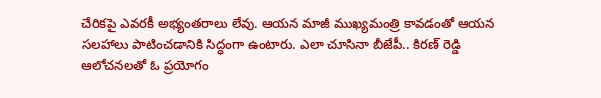చేరికపై ఎవరకీ అభ్యంతరాలు లేవు. ఆయన మాజీ ముఖ్యమంత్రి కావడంతో ఆయన సలహాలు పాటించడానికి సిద్ధంగా ఉంటారు. ఎలా చూసినా బీజేపీ.. కిరణ్ రెడ్డి ఆలోచనలతో ఓ ప్రయోగం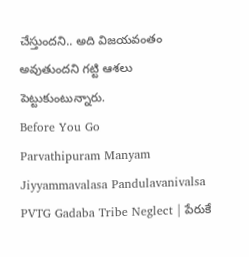చేస్తుందని.. అది విజయవంతం అవుతుందని గట్టి ఆశలు పెట్టుకుంటున్నారు.
Before You Go
Parvathipuram Manyam Jiyyammavalasa Pandulavanivalsa PVTG Gadaba Tribe Neglect | పేరుకే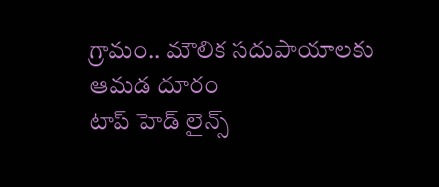గ్రామం.. మౌలిక సదుపాయాలకు ఆమడ దూరం
టాప్ హెడ్ లైన్స్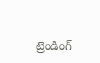ట్రెండింగ్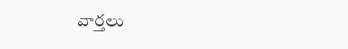వార్తలు